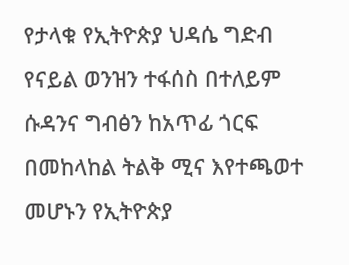የታላቁ የኢትዮጵያ ህዳሴ ግድብ የናይል ወንዝን ተፋሰስ በተለይም ሱዳንና ግብፅን ከአጥፊ ጎርፍ በመከላከል ትልቅ ሚና እየተጫወተ መሆኑን የኢትዮጵያ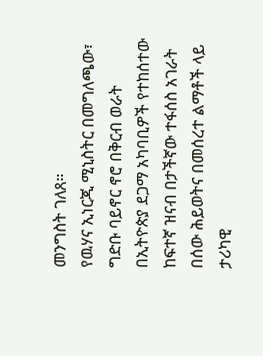መንግስት ገለጸ።
የዉሃና ኢነርጂ ሚኒስትር በመግለጫው፣ ግድቡ ባይኖር ኖሮ በቅርብ ወራት በኢትዮጵያ ደጋማ አካባቢዎች የተከሰተው ከፍተኛ ዝናብ በታችኛው ተፋሰስ አገራት በሰው ሕይወትና በመሰረተ ልማቶች ላይ ታሪካዊ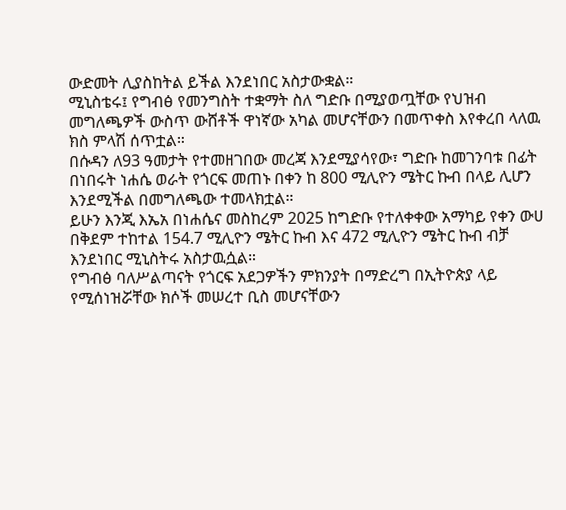ውድመት ሊያስከትል ይችል እንደነበር አስታውቋል።
ሚኒስቴሩ፤ የግብፅ የመንግስት ተቋማት ስለ ግድቡ በሚያወጧቸው የህዝብ መግለጫዎች ውስጥ ውሸቶች ዋነኛው አካል መሆናቸውን በመጥቀስ እየቀረበ ላለዉ ክስ ምላሽ ሰጥቷል።
በሱዳን ለ93 ዓመታት የተመዘገበው መረጃ እንደሚያሳየው፣ ግድቡ ከመገንባቱ በፊት በነበሩት ነሐሴ ወራት የጎርፍ መጠኑ በቀን ከ 800 ሚሊዮን ሜትር ኩብ በላይ ሊሆን እንደሚችል በመግለጫው ተመላክቷል።
ይሁን እንጂ እኤአ በነሐሴና መስከረም 2025 ከግድቡ የተለቀቀው አማካይ የቀን ውሀ በቅደም ተከተል 154.7 ሚሊዮን ሜትር ኩብ እና 472 ሚሊዮን ሜትር ኩብ ብቻ እንደነበር ሚኒስትሩ አስታዉሷል።
የግብፅ ባለሥልጣናት የጎርፍ አደጋዎችን ምክንያት በማድረግ በኢትዮጵያ ላይ የሚሰነዝሯቸው ክሶች መሠረተ ቢስ መሆናቸውን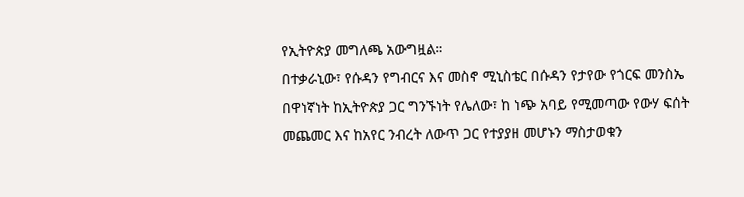የኢትዮጵያ መግለጫ አውግዟል።
በተቃራኒው፣ የሱዳን የግብርና እና መስኖ ሚኒስቴር በሱዳን የታየው የጎርፍ መንስኤ በዋነኛነት ከኢትዮጵያ ጋር ግንኙነት የሌለው፣ ከ ነጭ አባይ የሚመጣው የውሃ ፍሰት መጨመር እና ከአየር ንብረት ለውጥ ጋር የተያያዘ መሆኑን ማስታወቁን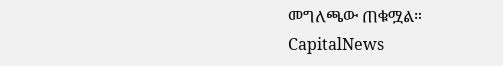መግለጫው ጠቁሟል።
CapitalNews